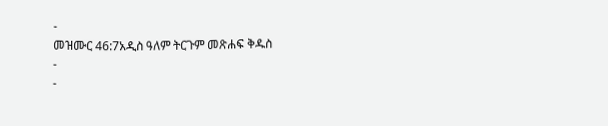-
መዝሙር 46:7አዲስ ዓለም ትርጉም መጽሐፍ ቅዱስ
-
-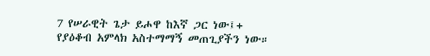7 የሠራዊት ጌታ ይሖዋ ከእኛ ጋር ነው፤+
የያዕቆብ አምላክ አስተማማኝ መጠጊያችን ነው።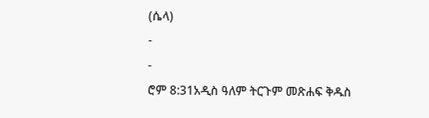(ሴላ)
-
-
ሮም 8:31አዲስ ዓለም ትርጉም መጽሐፍ ቅዱስ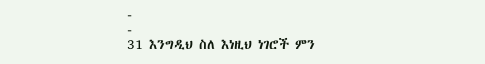-
-
31 እንግዲህ ስለ እነዚህ ነገሮች ምን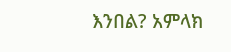እንበል? አምላክ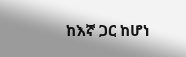ከእኛ ጋር ከሆነ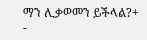ማን ሊቃወመን ይችላል?+
-